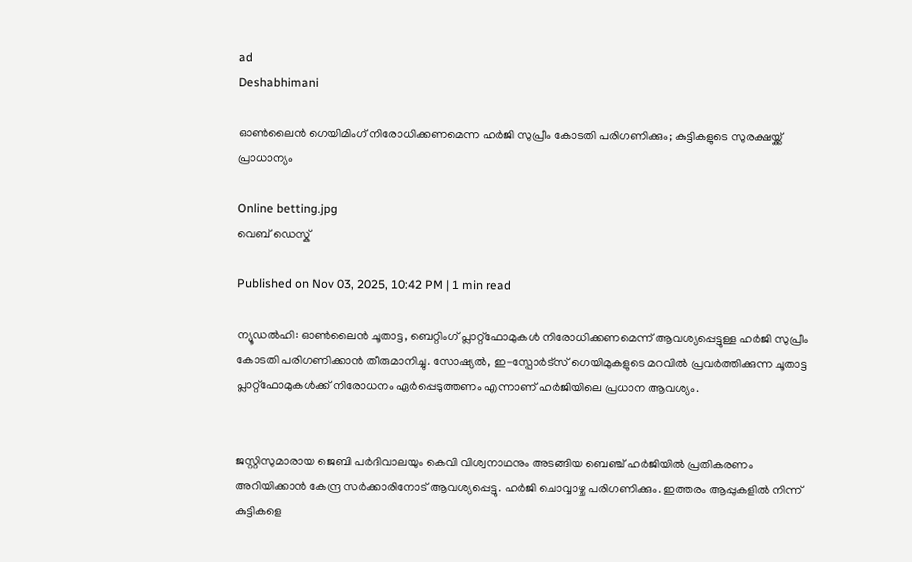ad
Deshabhimani

ഓൺലൈൻ ഗെയിമിംഗ് നിരോധിക്കണമെന്ന ഹർജി സുപ്രീം കോടതി പരിഗണിക്കും; കുട്ടികളുടെ സുരക്ഷയ്ക്ക് പ്രാധാന്യം

Online betting.jpg
വെബ് ഡെസ്ക്

Published on Nov 03, 2025, 10:42 PM | 1 min read

ന്യൂഡൽഹി: ഓൺലൈൻ ചൂതാട്ട, ബെറ്റിംഗ് പ്ലാറ്റ്‌ഫോമുകൾ നിരോധിക്കണമെന്ന് ആവശ്യപ്പെട്ടുള്ള ഹർജി സുപ്രീം കോടതി പരിഗണിക്കാൻ തീരുമാനിച്ചു. സോഷ്യൽ, ഇ-സ്പോർട്സ് ഗെയിമുകളുടെ മറവിൽ പ്രവർത്തിക്കുന്ന ചൂതാട്ട പ്ലാറ്റ്‌ഫോമുകൾക്ക് നിരോധനം ഏർപ്പെടുത്തണം എന്നാണ് ഹർജിയിലെ പ്രധാന ആവശ്യം.


ജസ്റ്റിസുമാരായ ജെബി പർദിവാലയും കെവി വിശ്വനാഥനും അടങ്ങിയ ബെഞ്ച് ഹർജിയിൽ പ്രതികരണം അറിയിക്കാൻ കേന്ദ്ര സർക്കാരിനോട് ആവശ്യപ്പെട്ടു. ഹർജി ചൊവ്വാഴ്ച പരിഗണിക്കും. ഇത്തരം ആപ്പുകളിൽ നിന്ന് കുട്ടികളെ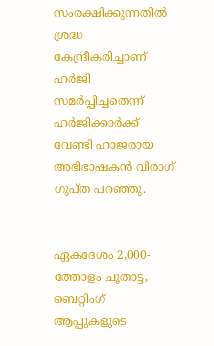സംരക്ഷിക്കുന്നതിൽ ശ്രദ്ധ കേന്ദ്രീകരിച്ചാണ് ഹർജി സമർപ്പിച്ചതെന്ന് ഹർജിക്കാർക്ക് വേണ്ടി ഹാജരായ അഭിഭാഷകൻ വിരാഗ് ഗുപ്ത പറഞ്ഞു.


ഏകദേശം 2,000-ത്തോളം ചൂതാട്ട, ബെറ്റിംഗ് ആപ്പുകളുടെ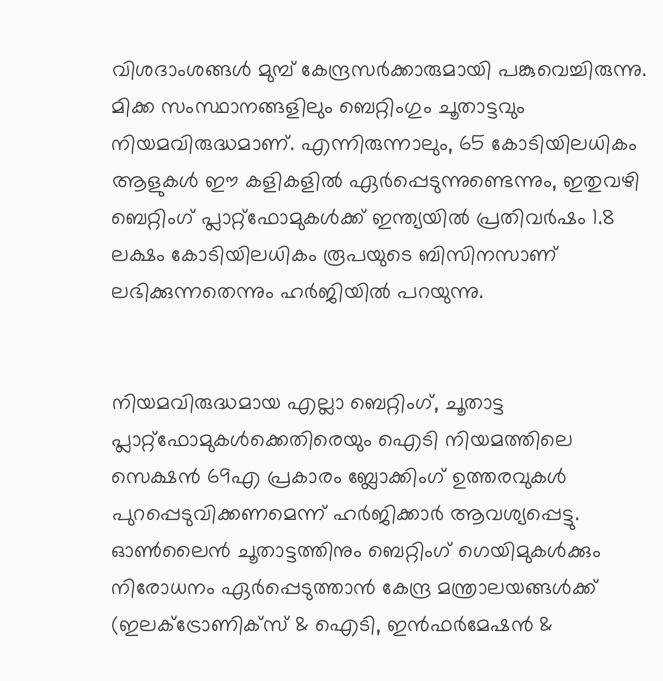വിശദാംശങ്ങൾ മുമ്പ് കേന്ദ്രസർക്കാരുമായി പങ്കുവെച്ചിരുന്നു. മിക്ക സംസ്ഥാനങ്ങളിലും ബെറ്റിംഗും ചൂതാട്ടവും നിയമവിരുദ്ധമാണ്. എന്നിരുന്നാലും, 65 കോടിയിലധികം ആളുകൾ ഈ കളികളിൽ ഏർപ്പെടുന്നുണ്ടെന്നും, ഇതുവഴി ബെറ്റിംഗ് പ്ലാറ്റ്‌ഫോമുകൾക്ക് ഇന്ത്യയിൽ പ്രതിവർഷം 1.8 ലക്ഷം കോടിയിലധികം രൂപയുടെ ബിസിനസാണ് ലഭിക്കുന്നതെന്നും ഹർജിയിൽ പറയുന്നു.


നിയമവിരുദ്ധമായ എല്ലാ ബെറ്റിംഗ്, ചൂതാട്ട പ്ലാറ്റ്‌ഫോമുകൾക്കെതിരെയും ഐടി നിയമത്തിലെ സെക്ഷൻ 69എ പ്രകാരം ബ്ലോക്കിംഗ് ഉത്തരവുകൾ പുറപ്പെടുവിക്കണമെന്ന് ഹർജിക്കാർ ആവശ്യപ്പെട്ടു. ഓൺലൈൻ ചൂതാട്ടത്തിനും ബെറ്റിംഗ് ഗെയിമുകൾക്കും നിരോധനം ഏർപ്പെടുത്താൻ കേന്ദ്ര മന്ത്രാലയങ്ങൾക്ക് (ഇലക്ട്രോണിക്സ് & ഐടി, ഇൻഫർമേഷൻ &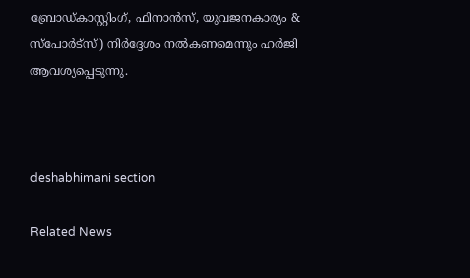ബ്രോഡ്കാസ്റ്റിംഗ്, ഫിനാൻസ്, യുവജനകാര്യം & സ്പോർട്സ്) നിർദ്ദേശം നൽകണമെന്നും ഹർജി ആവശ്യപ്പെടുന്നു.



deshabhimani section

Related News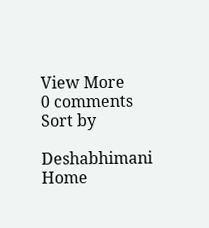View More
0 comments
Sort by

Deshabhimani
Home